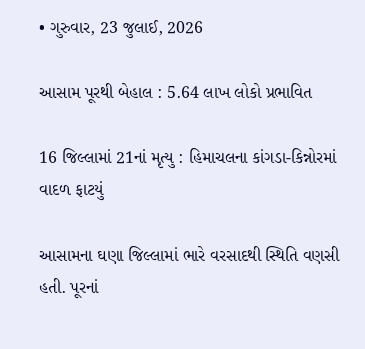• ગુરુવાર, 23 જુલાઈ, 2026

આસામ પૂરથી બેહાલ : 5.64 લાખ લોકો પ્રભાવિત

16 જિલ્લામાં 21નાં મૃત્યુ : હિમાચલના કાંગડા-કિન્નોરમાં વાદળ ફાટયું

આસામના ઘણા જિલ્લામાં ભારે વરસાદથી સ્થિતિ વણસી હતી. પૂરનાં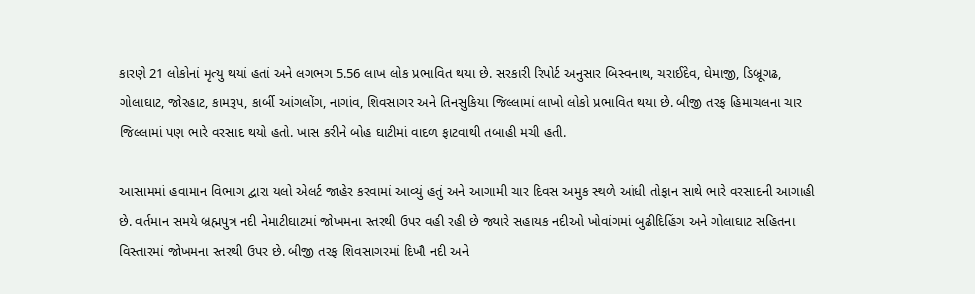કારણે 21 લોકોનાં મૃત્યુ થયાં હતાં અને લગભગ 5.56 લાખ લોક પ્રભાવિત થયા છે. સરકારી રિપોર્ટ અનુસાર બિસ્વનાથ, ચરાઈદેવ, ઘેમાજી, ડિબ્રૂગઢ, ગોલાઘાટ, જોરહાટ, કામરૂપ, કાર્બી આંગલોંગ, નાગાંવ, શિવસાગર અને તિનસુકિયા જિલ્લામાં લાખો લોકો પ્રભાવિત થયા છે. બીજી તરફ હિમાચલના ચાર જિલ્લામાં પણ ભારે વરસાદ થયો હતો. ખાસ કરીને બોહ ઘાટીમાં વાદળ ફાટવાથી તબાહી મચી હતી.

આસામમાં હવામાન વિભાગ દ્વારા યલો એલર્ટ જાહેર કરવામાં આવ્યું હતું અને આગામી ચાર દિવસ અમુક સ્થળે આંધી તોફાન સાથે ભારે વરસાદની આગાહી છે. વર્તમાન સમયે બ્રહ્મપુત્ર નદી નેમાટીઘાટમાં જોખમના સ્તરથી ઉપર વહી રહી છે જ્યારે સહાયક નદીઓ ખોવાંગમાં બુઢીદિહિંગ અને ગોલાઘાટ સહિતના વિસ્તારમાં જોખમના સ્તરથી ઉપર છે. બીજી તરફ શિવસાગરમાં દિખૌ નદી અને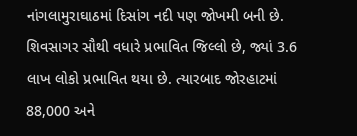નાંગલામુરાઘાઠમાં દિસાંગ નદી પણ જોખમી બની છે. શિવસાગર સૌથી વધારે પ્રભાવિત જિલ્લો છે, જ્યાં 3.6 લાખ લોકો પ્રભાવિત થયા છે. ત્યારબાદ જોરહાટમાં 88,000 અને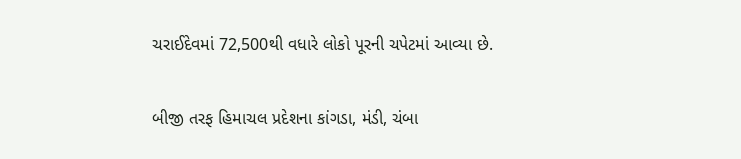ચરાઈદેવમાં 72,500થી વધારે લોકો પૂરની ચપેટમાં આવ્યા છે.

બીજી તરફ હિમાચલ પ્રદેશના કાંગડા, મંડી, ચંબા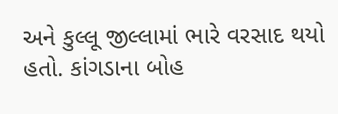અને કુલ્લૂ જીલ્લામાં ભારે વરસાદ થયો હતો. કાંગડાના બોહ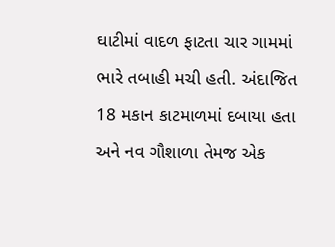ઘાટીમાં વાદળ ફાટતા ચાર ગામમાં ભારે તબાહી મચી હતી. અંદાજિત 18 મકાન કાટમાળમાં દબાયા હતા અને નવ ગૌશાળા તેમજ એક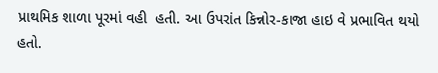પ્રાથમિક શાળા પૂરમાં વહી  હતી. આ ઉપરાંત કિન્નોર-કાજા હાઇ વે પ્રભાવિત થયો હતો.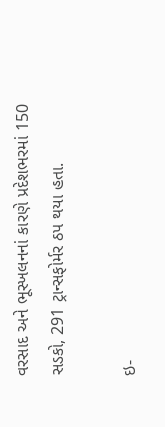વરસાદ અને ભૂસ્ખલનનાં કારણે પ્રદેશભરમાં 150 સડકો, 291 ટ્રાન્સફોર્મર ઠપ થયા હતા.

ઇ-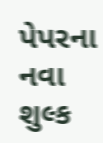પેપરના નવા શુલ્ક